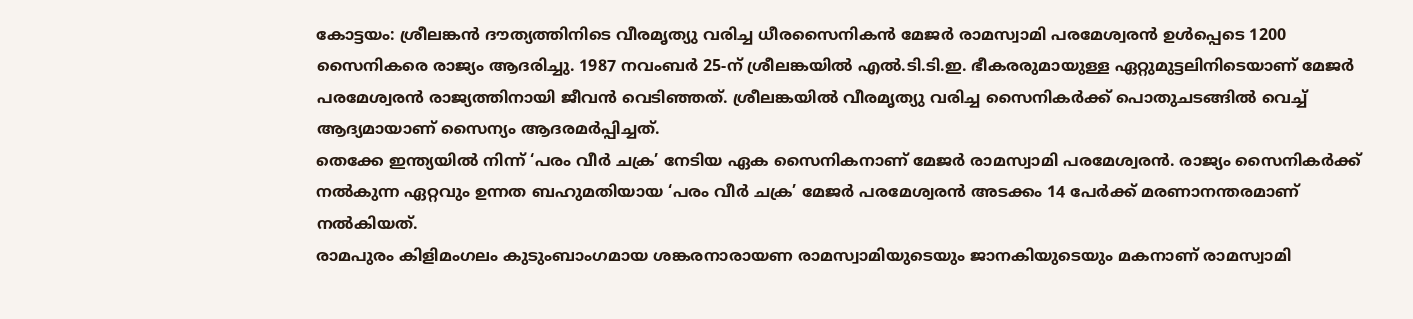കോട്ടയം: ശ്രീലങ്കൻ ദൗത്യത്തിനിടെ വീരമൃത്യു വരിച്ച ധീരസൈനികൻ മേജർ രാമസ്വാമി പരമേശ്വരൻ ഉൾപ്പെടെ 1200 സൈനികരെ രാജ്യം ആദരിച്ചു. 1987 നവംബർ 25-ന് ശ്രീലങ്കയിൽ എൽ.ടി.ടി.ഇ. ഭീകരരുമായുള്ള ഏറ്റുമുട്ടലിനിടെയാണ് മേജർ പരമേശ്വരൻ രാജ്യത്തിനായി ജീവൻ വെടിഞ്ഞത്. ശ്രീലങ്കയിൽ വീരമൃത്യു വരിച്ച സൈനികർക്ക് പൊതുചടങ്ങിൽ വെച്ച് ആദ്യമായാണ് സൈന്യം ആദരമർപ്പിച്ചത്.
തെക്കേ ഇന്ത്യയിൽ നിന്ന് ‘പരം വീർ ചക്ര’ നേടിയ ഏക സൈനികനാണ് മേജർ രാമസ്വാമി പരമേശ്വരൻ. രാജ്യം സൈനികർക്ക് നൽകുന്ന ഏറ്റവും ഉന്നത ബഹുമതിയായ ‘പരം വീർ ചക്ര’ മേജർ പരമേശ്വരൻ അടക്കം 14 പേർക്ക് മരണാനന്തരമാണ് നൽകിയത്.
രാമപുരം കിളിമംഗലം കുടുംബാംഗമായ ശങ്കരനാരായണ രാമസ്വാമിയുടെയും ജാനകിയുടെയും മകനാണ് രാമസ്വാമി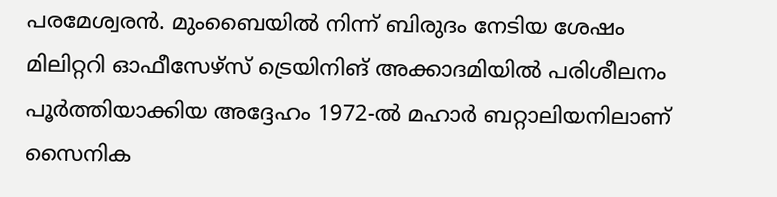പരമേശ്വരൻ. മുംബൈയിൽ നിന്ന് ബിരുദം നേടിയ ശേഷം മിലിറ്ററി ഓഫീസേഴ്സ് ട്രെയിനിങ് അക്കാദമിയിൽ പരിശീലനം പൂർത്തിയാക്കിയ അദ്ദേഹം 1972-ൽ മഹാർ ബറ്റാലിയനിലാണ് സൈനിക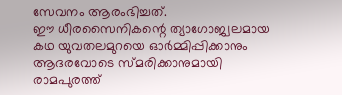സേവനം ആരംഭിച്ചത്.
ഈ ധീരസൈനികന്റെ ത്യാഗോജ്വലമായ കഥ യുവതലമുറയെ ഓർമ്മിപ്പിക്കാനും ആദരവോടെ സ്മരിക്കാനുമായി രാമപുരത്ത്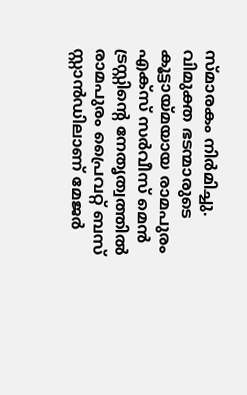സ്മാരകം നിർമിച്ചു. വിമുക്ത ഭടന്മാരുടെ കൂട്ടായ്മയായ രാമപുരം എക്സ് സർവീസ് മെൻ ട്രസ്റ്റിന്റെ നേതൃത്വത്തിൽ രാമപുരം പ്രൈവറ്റ് ബസ് സ്റ്റാൻഡിലാണ് മേജർ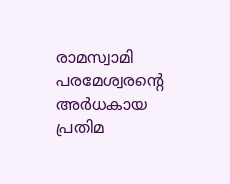രാമസ്വാമി പരമേശ്വരന്റെ അർധകായ പ്രതിമ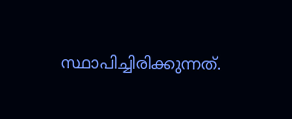സ്ഥാപിച്ചിരിക്കുന്നത്.